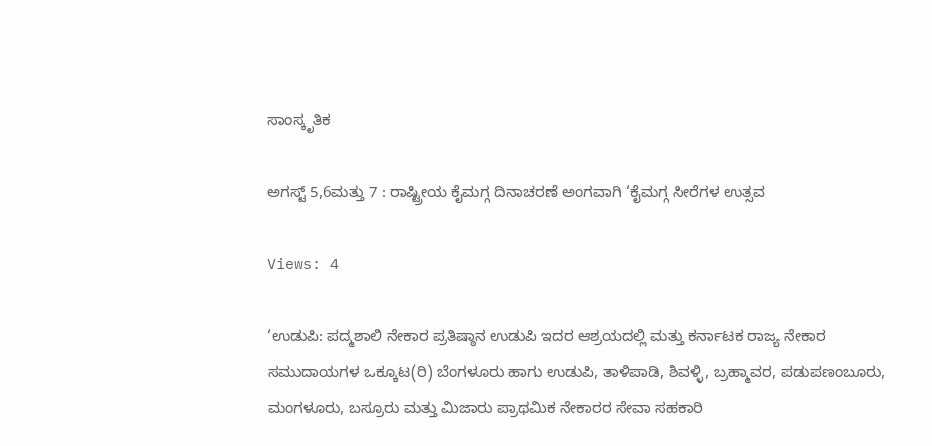ಸಾಂಸ್ಕೃತಿಕ

ಅಗಸ್ಟ್ 5,6ಮತ್ತು 7 : ರಾಷ್ಟ್ರೀಯ ಕೈಮಗ್ಗ ದಿನಾಚರಣೆ ಅಂಗವಾಗಿ ‘ಕೈಮಗ್ಗ ಸೀರೆಗಳ ಉತ್ಸವ

Views: 4

‘ಉಡುಪಿ: ಪದ್ಮಶಾಲಿ ನೇಕಾರ ಪ್ರತಿಷ್ಠಾನ ಉಡುಪಿ ಇದರ ಆಶ್ರಯದಲ್ಲಿ ಮತ್ತು ಕರ್ನಾಟಕ ರಾಜ್ಯ ನೇಕಾರ ಸಮುದಾಯಗಳ ಒಕ್ಕೂಟ(ರಿ) ಬೆಂಗಳೂರು ಹಾಗು ಉಡುಪಿ, ತಾಳಿಪಾಡಿ, ಶಿವಳ್ಳಿ, ಬ್ರಹ್ಮಾವರ, ಪಡುಪಣಂಬೂರು, ಮಂಗಳೂರು, ಬಸ್ರೂರು ಮತ್ತು ಮಿಜಾರು ಪ್ರಾಥಮಿಕ ನೇಕಾರರ ಸೇವಾ ಸಹಕಾರಿ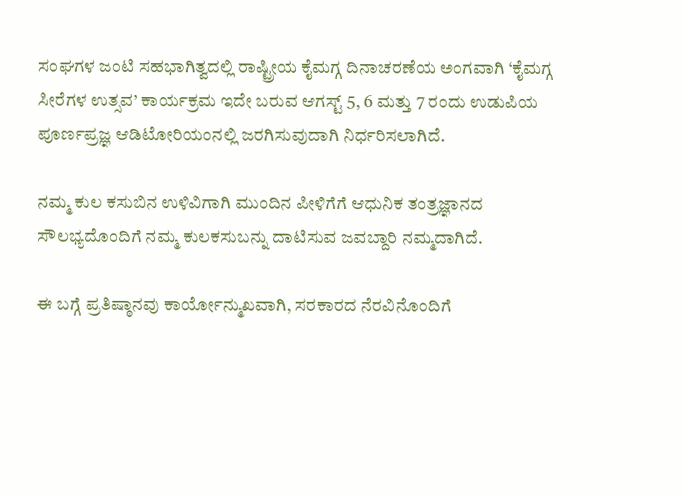ಸಂಘಗಳ ಜಂಟಿ ಸಹಭಾಗಿತ್ವದಲ್ಲಿ ರಾಷ್ಟ್ರೀಯ ಕೈಮಗ್ಗ ದಿನಾಚರಣೆಯ ಅಂಗವಾಗಿ ‘ಕೈಮಗ್ಗ ಸೀರೆಗಳ ಉತ್ಸವ’ ಕಾರ್ಯಕ್ರಮ ಇದೇ ಬರುವ ಆಗಸ್ಟ್ 5, 6 ಮತ್ತು 7 ರಂದು ಉಡುಪಿಯ ಪೂರ್ಣಪ್ರಜ್ಞ ಆಡಿಟೋರಿಯಂನಲ್ಲಿ ಜರಗಿಸುವುದಾಗಿ ನಿರ್ಧರಿಸಲಾಗಿದೆ.

ನಮ್ಮ ಕುಲ ಕಸುಬಿನ ಉಳಿವಿಗಾಗಿ ಮುಂದಿನ ಪೀಳಿಗೆಗೆ ಆಧುನಿಕ ತಂತ್ರಜ್ಞಾನದ ಸೌಲಭ್ಯದೊಂದಿಗೆ ನಮ್ಮ ಕುಲಕಸುಬನ್ನು ದಾಟಿಸುವ ಜವಬ್ದಾರಿ ನಮ್ಮದಾಗಿದೆ.

ಈ ಬಗ್ಗೆ ಪ್ರತಿಷ್ಠಾನವು ಕಾರ್ಯೋನ್ಮುಖವಾಗಿ, ಸರಕಾರದ ನೆರವಿನೊಂದಿಗೆ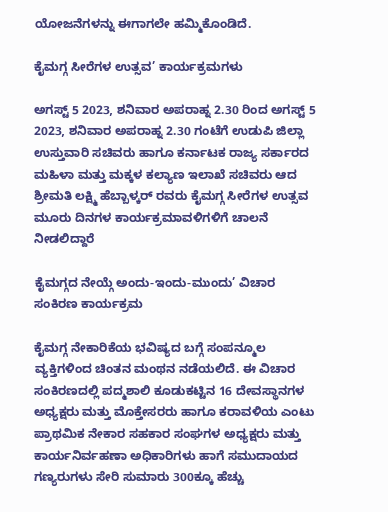ಯೋಜನೆಗಳನ್ನು ಈಗಾಗಲೇ ಹಮ್ಮಿಕೊಂಡಿದೆ.

ಕೈಮಗ್ಗ ಸೀರೆಗಳ ಉತ್ಸವ’ ಕಾರ್ಯಕ್ರಮಗಳು

ಅಗಸ್ಟ್ 5 2023, ಶನಿವಾರ ಅಪರಾಹ್ನ 2.30 ರಿಂದ ಅಗಸ್ಟ್ 5 2023, ಶನಿವಾರ ಅಪರಾಹ್ನ 2.30 ಗಂಟೆಗೆ ಉಡುಪಿ ಜಿಲ್ಲಾ ಉಸ್ತುವಾರಿ ಸಚಿವರು ಹಾಗೂ ಕರ್ನಾಟಕ ರಾಜ್ಯ ಸರ್ಕಾರದ ಮಹಿಳಾ ಮತ್ತು ಮಕ್ಕಳ ಕಲ್ಯಾಣ ಇಲಾಖೆ ಸಚಿವರು ಆದ ಶ್ರೀಮತಿ ಲಕ್ಷ್ಮಿ ಹೆಬ್ಬಾಳ್ಕರ್ ರವರು ಕೈಮಗ್ಗ ಸೀರೆಗಳ ಉತ್ಸವ ಮೂರು ದಿನಗಳ ಕಾರ್ಯಕ್ರಮಾವಳಿಗಳಿಗೆ ಚಾಲನೆ ನೀಡಲಿದ್ದಾರೆ

ಕೈಮಗ್ಗದ ನೇಯ್ಗೆ ಅಂದು-ಇಂದು-ಮುಂದು’ ವಿಚಾರ ಸಂಕಿರಣ ಕಾರ್ಯಕ್ರಮ

ಕೈಮಗ್ಗ ನೇಕಾರಿಕೆಯ ಭವಿಷ್ಯದ ಬಗ್ಗೆ ಸಂಪನ್ಮೂಲ ವ್ಯಕ್ತಿಗಳಿಂದ ಚಿಂತನ ಮಂಥನ ನಡೆಯಲಿದೆ. ಈ ವಿಚಾರ ಸಂಕಿರಣದಲ್ಲಿ ಪದ್ಮಶಾಲಿ ಕೂಡುಕಟ್ಟಿನ 16 ದೇವಸ್ಥಾನಗಳ ಅಧ್ಯಕ್ಷರು ಮತ್ತು ಮೊಕ್ತೇಸರರು ಹಾಗೂ ಕರಾವಳಿಯ ಎಂಟು ಪ್ರಾಥಮಿಕ ನೇಕಾರ ಸಹಕಾರ ಸಂಘಗಳ ಅಧ್ಯಕ್ಷರು ಮತ್ತು ಕಾರ್ಯನಿರ್ವಹಣಾ ಅಧಿಕಾರಿಗಳು ಹಾಗೆ ಸಮುದಾಯದ ಗಣ್ಯರುಗಳು ಸೇರಿ ಸುಮಾರು 300ಕ್ಕೂ ಹೆಚ್ಚು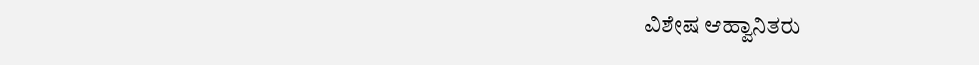ವಿಶೇಷ ಆಹ್ವಾನಿತರು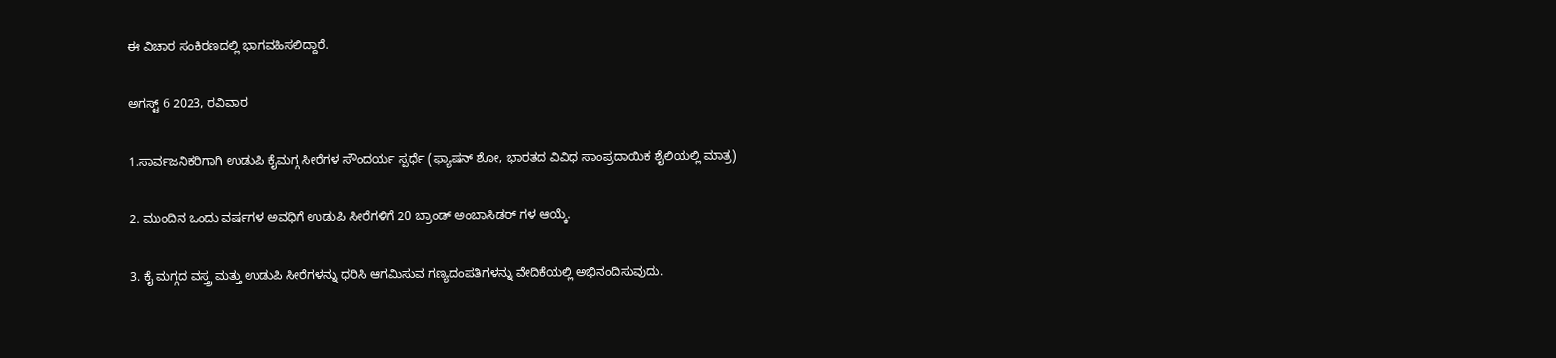ಈ ವಿಚಾರ ಸಂಕಿರಣದಲ್ಲಿ ಭಾಗವಹಿಸಲಿದ್ದಾರೆ.

ಅಗಸ್ಟ್ 6 2023, ರವಿವಾರ

1.ಸಾರ್ವಜನಿಕರಿಗಾಗಿ ಉಡುಪಿ ಕೈಮಗ್ಗ ಸೀರೆಗಳ ಸೌಂದರ್ಯ ಸ್ಪರ್ಧೆ (ಫ್ಯಾಷನ್ ಶೋ, ಭಾರತದ ವಿವಿಧ ಸಾಂಪ್ರದಾಯಿಕ ಶೈಲಿಯಲ್ಲಿ ಮಾತ್ರ)

2. ಮುಂದಿನ ಒಂದು ವರ್ಷಗಳ ಅವಧಿಗೆ ಉಡುಪಿ ಸೀರೆಗಳಿಗೆ 20 ಬ್ರಾಂಡ್ ಅಂಬಾಸಿಡರ್ ಗಳ ಆಯ್ಕೆ.

3. ಕೈ ಮಗ್ಗದ ವಸ್ತ್ರ ಮತ್ತು ಉಡುಪಿ ಸೀರೆಗಳನ್ನು ಧರಿಸಿ ಆಗಮಿಸುವ ಗಣ್ಯದಂಪತಿಗಳನ್ನು ವೇದಿಕೆಯಲ್ಲಿ ಅಭಿನಂದಿಸುವುದು.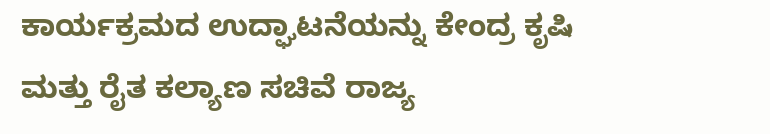ಕಾರ್ಯಕ್ರಮದ ಉದ್ಘಾಟನೆಯನ್ನು ಕೇಂದ್ರ ಕೃಷಿ ಮತ್ತು ರೈತ ಕಲ್ಯಾಣ ಸಚಿವೆ ರಾಜ್ಯ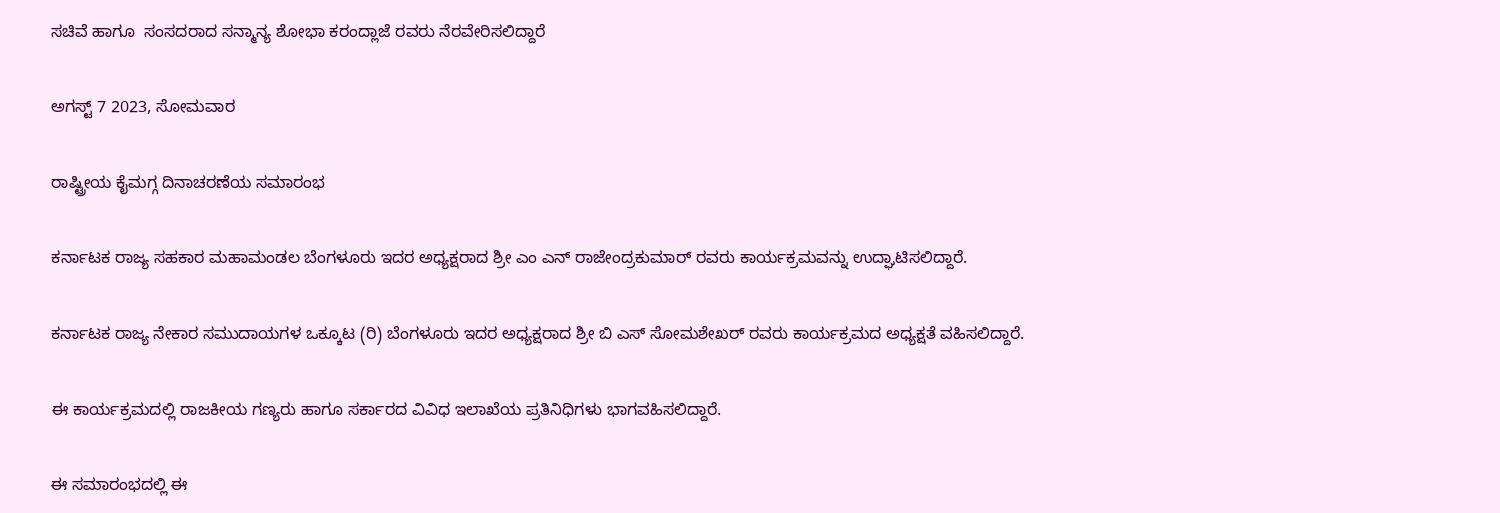ಸಚಿವೆ ಹಾಗೂ  ಸಂಸದರಾದ ಸನ್ಮಾನ್ಯ ಶೋಭಾ ಕರಂದ್ಲಾಜೆ ರವರು ನೆರವೇರಿಸಲಿದ್ದಾರೆ

ಅಗಸ್ಟ್ 7 2023, ಸೋಮವಾರ

ರಾಷ್ಟ್ರೀಯ ಕೈಮಗ್ಗ ದಿನಾಚರಣೆಯ ಸಮಾರಂಭ

ಕರ್ನಾಟಕ ರಾಜ್ಯ ಸಹಕಾರ ಮಹಾಮಂಡಲ ಬೆಂಗಳೂರು ಇದರ ಅಧ್ಯಕ್ಷರಾದ ಶ್ರೀ ಎಂ ಎನ್ ರಾಜೇಂದ್ರಕುಮಾರ್ ರವರು ಕಾರ್ಯಕ್ರಮವನ್ನು ಉದ್ಘಾಟಿಸಲಿದ್ದಾರೆ.

ಕರ್ನಾಟಕ ರಾಜ್ಯ ನೇಕಾರ ಸಮುದಾಯಗಳ ಒಕ್ಕೂಟ (ರಿ) ಬೆಂಗಳೂರು ಇದರ ಅಧ್ಯಕ್ಷರಾದ ಶ್ರೀ ಬಿ ಎಸ್ ಸೋಮಶೇಖರ್ ರವರು ಕಾರ್ಯಕ್ರಮದ ಅಧ್ಯಕ್ಷತೆ ವಹಿಸಲಿದ್ದಾರೆ.

ಈ ಕಾರ್ಯಕ್ರಮದಲ್ಲಿ ರಾಜಕೀಯ ಗಣ್ಯರು ಹಾಗೂ ಸರ್ಕಾರದ ವಿವಿಧ ಇಲಾಖೆಯ ಪ್ರತಿನಿಧಿಗಳು ಭಾಗವಹಿಸಲಿದ್ದಾರೆ.

ಈ ಸಮಾರಂಭದಲ್ಲಿ ಈ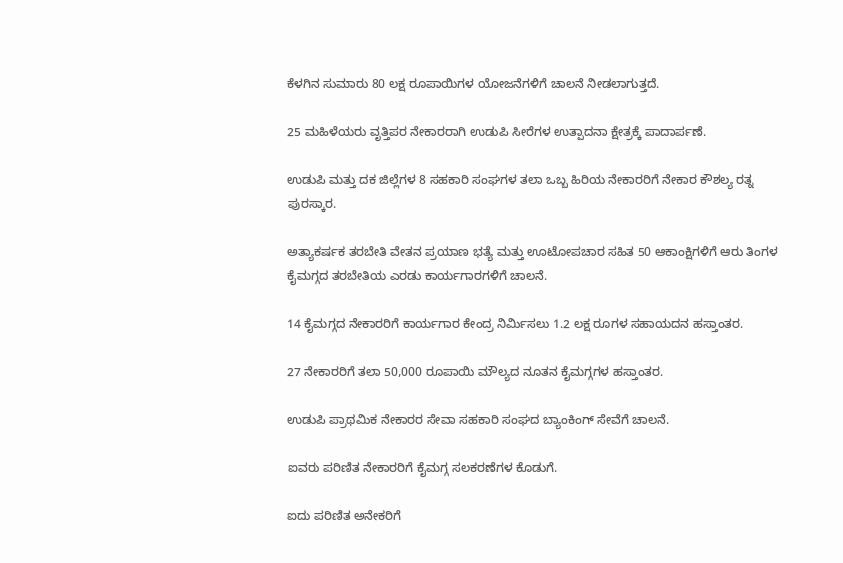ಕೆಳಗಿನ ಸುಮಾರು 80 ಲಕ್ಷ ರೂಪಾಯಿಗಳ ಯೋಜನೆಗಳಿಗೆ ಚಾಲನೆ ನೀಡಲಾಗುತ್ತದೆ.

25 ಮಹಿಳೆಯರು ವೃತ್ತಿಪರ ನೇಕಾರರಾಗಿ ಉಡುಪಿ ಸೀರೆಗಳ ಉತ್ಪಾದನಾ ಕ್ಷೇತ್ರಕ್ಕೆ ಪಾದಾರ್ಪಣೆ.

ಉಡುಪಿ ಮತ್ತು ದಕ ಜಿಲ್ಲೆಗಳ 8 ಸಹಕಾರಿ ಸಂಘಗಳ ತಲಾ ಒಬ್ಬ ಹಿರಿಯ ನೇಕಾರರಿಗೆ ನೇಕಾರ ಕೌಶಲ್ಯ ರತ್ನ ಪುರಸ್ಕಾರ.

ಅತ್ಯಾಕರ್ಷಕ ತರಬೇತಿ ವೇತನ ಪ್ರಯಾಣ ಭತ್ಯೆ ಮತ್ತು ಊಟೋಪಚಾರ ಸಹಿತ 50 ಆಕಾಂಕ್ಷಿಗಳಿಗೆ ಆರು ತಿಂಗಳ ಕೈಮಗ್ಗದ ತರಬೇತಿಯ ಎರಡು ಕಾರ್ಯಗಾರಗಳಿಗೆ ಚಾಲನೆ.

14 ಕೈಮಗ್ಗದ ನೇಕಾರರಿಗೆ ಕಾರ್ಯಗಾರ ಕೇಂದ್ರ ನಿರ್ಮಿಸಲು 1.2 ಲಕ್ಷ ರೂಗಳ ಸಹಾಯದನ ಹಸ್ತಾಂತರ.

27 ನೇಕಾರರಿಗೆ ತಲಾ 50,000 ರೂಪಾಯಿ ಮೌಲ್ಯದ ನೂತನ ಕೈಮಗ್ಗಗಳ ಹಸ್ತಾಂತರ.

ಉಡುಪಿ ಪ್ರಾಥಮಿಕ ನೇಕಾರರ ಸೇವಾ ಸಹಕಾರಿ ಸಂಘದ ಬ್ಯಾಂಕಿಂಗ್ ಸೇವೆಗೆ ಚಾಲನೆ.

ಐವರು ಪರಿಣಿತ ನೇಕಾರರಿಗೆ ಕೈಮಗ್ಗ ಸಲಕರಣೆಗಳ ಕೊಡುಗೆ.

ಐದು ಪರಿಣಿತ ಅನೇಕರಿಗೆ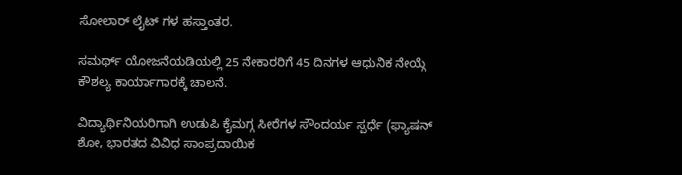ಸೋಲಾರ್ ಲೈಟ್ ಗಳ ಹಸ್ತಾಂತರ.

ಸಮರ್ಥ್ ಯೋಜನೆಯಡಿಯಲ್ಲಿ 25 ನೇಕಾರರಿಗೆ 45 ದಿನಗಳ ಆಧುನಿಕ ನೇಯ್ಗೆ ಕೌಶಲ್ಯ ಕಾರ್ಯಾಗಾರಕ್ಕೆ ಚಾಲನೆ.

ವಿದ್ಯಾರ್ಥಿನಿಯರಿಗಾಗಿ ಉಡುಪಿ ಕೈಮಗ್ಗ ಸೀರೆಗಳ ಸೌಂದರ್ಯ ಸ್ಪರ್ಧೆ (ಫ್ಯಾಷನ್ ಶೋ, ಭಾರತದ ವಿವಿಧ ಸಾಂಪ್ರದಾಯಿಕ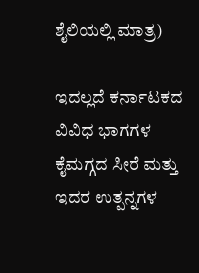ಶೈಲಿಯಲ್ಲಿ ಮಾತ್ರ)

ಇದಲ್ಲದೆ ಕರ್ನಾಟಕದ ವಿವಿಧ ಭಾಗಗಳ ಕೈಮಗ್ಗದ ಸೀರೆ ಮತ್ತು ಇದರ ಉತ್ಪನ್ನಗಳ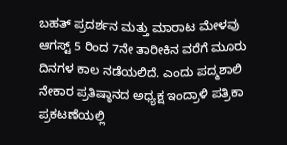ಬಹತ್ ಪ್ರದರ್ಶನ ಮತ್ತು ಮಾರಾಟ ಮೇಳವು ಆಗಸ್ಟ್ 5 ರಿಂದ 7ನೇ ತಾರೀಕಿನ ವರೆಗೆ ಮೂರು ದಿನಗಳ ಕಾಲ ನಡೆಯಲಿದೆ. ಎಂದು ಪದ್ಮಶಾಲಿ ನೇಕಾರ ಪ್ರತಿಷ್ಠಾನದ ಅಧ್ಯಕ್ಷ ಇಂದ್ರಾಳಿ ಪತ್ರಿಕಾ ಪ್ರಕಟಣೆಯಲ್ಲಿ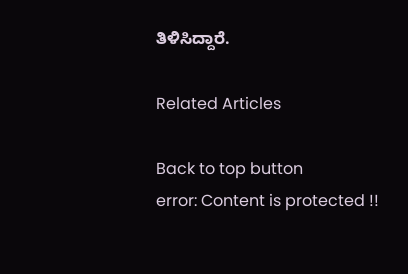ತಿಳಿಸಿದ್ದಾರೆ.

Related Articles

Back to top button
error: Content is protected !!